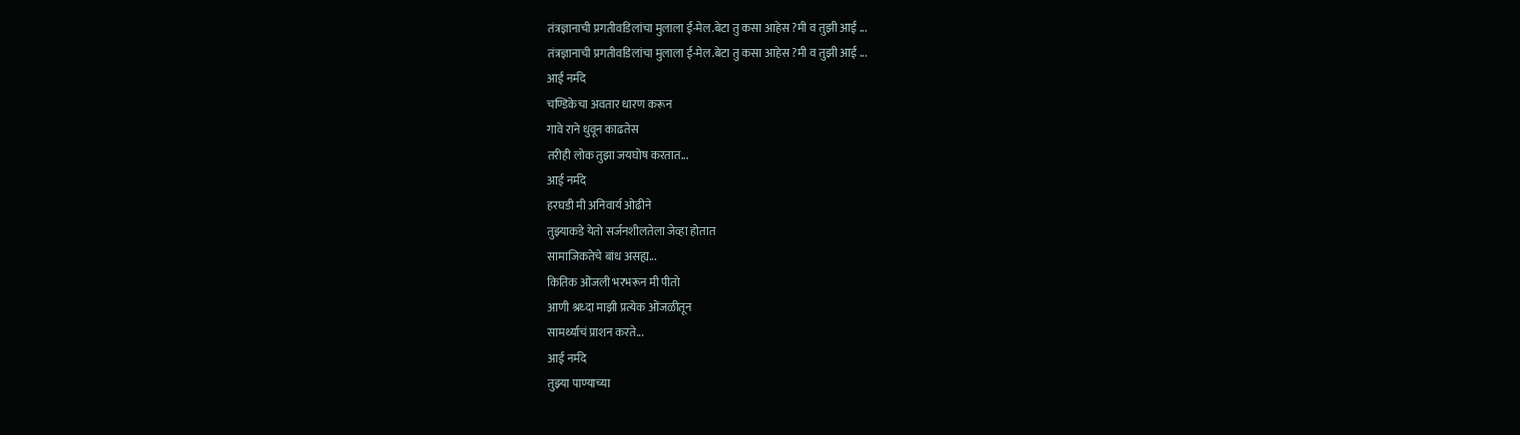तंत्रज्ञानाची प्रगतीवडिलांचा मुलाला ई-मेल.बेटा तु कसा आहेस ?मी व तुझी आई ...
तंत्रज्ञानाची प्रगतीवडिलांचा मुलाला ई-मेल.बेटा तु कसा आहेस ?मी व तुझी आई ...
आई नर्मदे
चण्डिकेचा अवतार धारण करून
गावे राने धुवून काढतेस
तरीही लोक तुझा जयघोष करतात...
आई नर्मदे
हरघडी मी अनिवार्य ओढीने
तुझ्याकडे येतो सर्जनशीलतेला जेव्हा होतात
सामाजिकतेचे बांध असह्य...
कितिक ओंजली भरभरून मी पीतो
आणी श्रध्दा माझी प्रत्येक ओंजळीतून
सामर्थ्याचं प्राशन करते...
आई नर्मदे
तुझ्या पाण्याच्या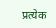प्रत्येक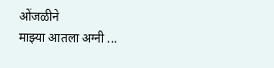ओंजळीने
माझ्या आतला अग्नी ...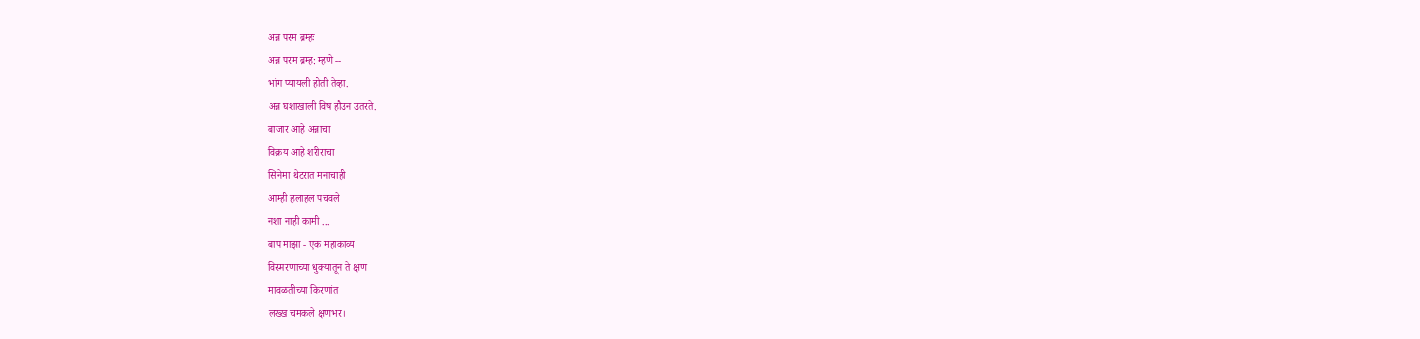अन्न परम ब्रम्हः
अन्न परम ब्रम्ह: म्हणे --
भांग प्यायली होती तेव्हा.
अन्न घशाखाली विष हौउन उतरते.
बाजार आहे अन्नाचा
विक्रय आहे शरीराचा
सिनेमा थेटरात मनाचाही
आम्ही हलाहल पचवले
नशा नाही कामी ...
बाप माझा - एक महाकाव्य
विस्मरणाच्या धुक्यातून ते क्षण
मावळतीच्या किरणांत
लख्ख चमकले क्षणभर।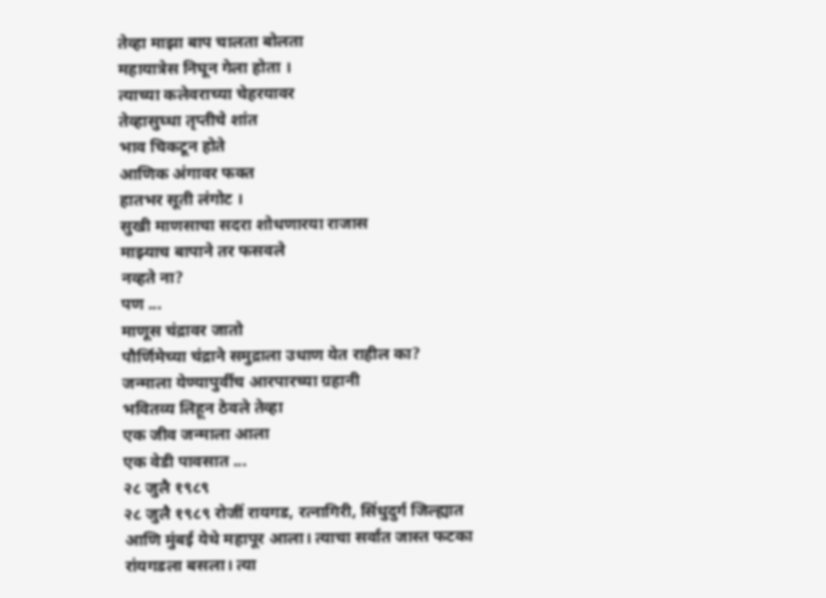तेव्हा माझा बाप चालता बोलता
महायात्रेस निघून गेला होता ।
त्याच्या कलेवराच्या चेहरयावर
तेव्हासुघ्धा तृप्तीचे शांत
भाव चिकटून होते
आणिक अंगावर फक्त
हातभर सूती लंगोट ।
सुखी माणसाचा सदरा शोधणारया राजास
माझ्याच बापाने तर फसवले
नव्हते ना?
पण ...
माणूस चंद्रावर जातो
पौर्णिमेच्या चंद्राने समुद्राला उधाण येत राहील का?
जन्माला येण्यापुर्वीच आरपारच्या ग्रहानी
भवितव्य लिहून ठेवले तेव्हा
एक जीव जन्माला आला
एक वेडी पावसात ...
२८ जुलै १९८९
२८ जुलै १९८९ रोजीं रायगड, रत्नागिरी, सिंधुदुर्ग जिल्ह्यात आणि मुंबई येथे महापूर आला। त्याचा सर्वात जास्त फटका रांयगडला बसला। त्या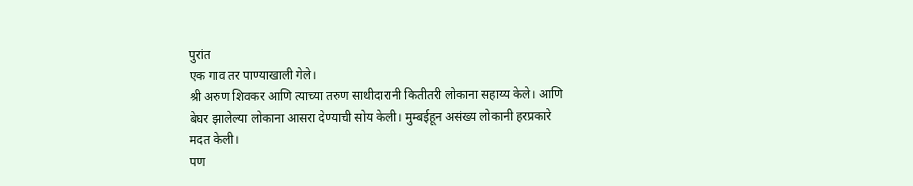पुरांत
एक गाव तर पाण्याखाली गेले।
श्री अरुण शिवकर आणि त्याच्या तरुण साथीदारानी कितीतरी लोकाना सहाय्य केले। आणि बेघर झालेल्या लोकाना आसरा देण्याची सोय केली। मुम्बईहून असंख्य लोकानी हरप्रकारे मदत केली।
पण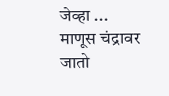जेव्हा ...
माणूस चंद्रावर जातो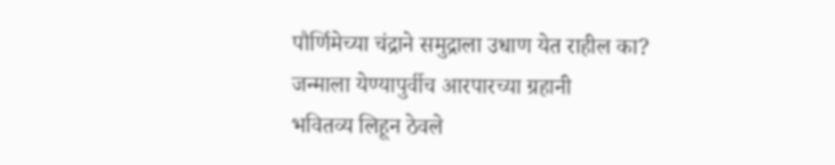पौर्णिमेच्या चंद्राने समुद्राला उधाण येत राहील का?
जन्माला येण्यापुर्वीच आरपारच्या ग्रहानी
भवितव्य लिहून ठेवले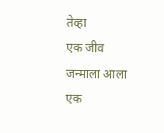तेव्हा
एक जीव जन्माला आला
एक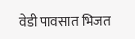वेडी पावसात भिजत